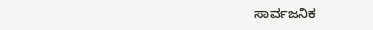ಸಾರ್ವಜನಿಕ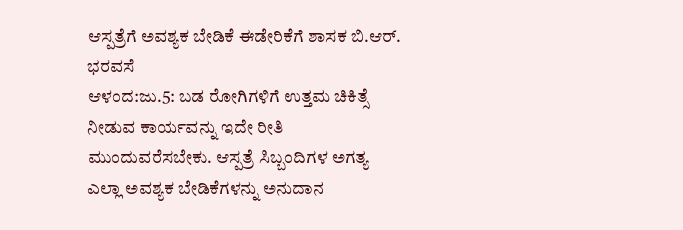ಆಸ್ಪತ್ರೆಗೆ ಅವಶ್ಯಕ ಬೇಡಿಕೆ ಈಡೇರಿಕೆಗೆ ಶಾಸಕ ಬಿ.ಆರ್. ಭರವಸೆ
ಆಳಂದ:ಜು.5: ಬಡ ರೋಗಿಗಳಿಗೆ ಉತ್ತಮ ಚಿಕಿತ್ಸೆ ನೀಡುವ ಕಾರ್ಯವನ್ನು ಇದೇ ರೀತಿ ಮುಂದುವರೆಸಬೇಕು. ಆಸ್ಪತ್ರೆ ಸಿಬ್ಬಂದಿಗಳ ಅಗತ್ಯ ಎಲ್ಲಾ ಅವಶ್ಯಕ ಬೇಡಿಕೆಗಳನ್ನು ಅನುದಾನ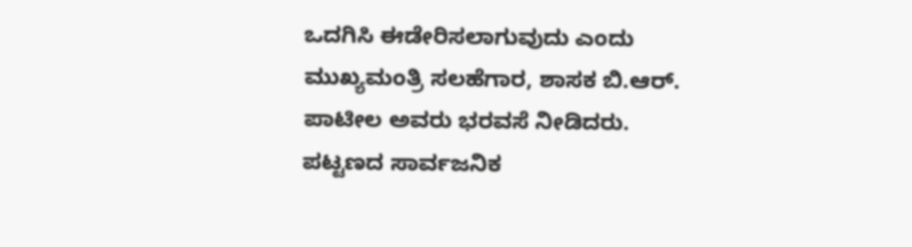ಒದಗಿಸಿ ಈಡೇರಿಸಲಾಗುವುದು ಎಂದು ಮುಖ್ಯಮಂತ್ರಿ ಸಲಹೆಗಾರ, ಶಾಸಕ ಬಿ.ಆರ್. ಪಾಟೀಲ ಅವರು ಭರವಸೆ ನೀಡಿದರು.
ಪಟ್ಟಣದ ಸಾರ್ವಜನಿಕ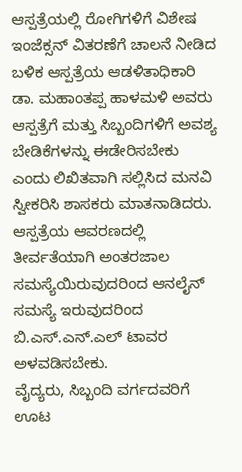ಆಸ್ಪತ್ರೆಯಲ್ಲಿ ರೋಗಿಗಳಿಗೆ ವಿಶೇಷ ಇಂಜೆಕ್ಸನ್ ವಿತರಣೆಗೆ ಚಾಲನೆ ನೀಡಿದ ಬಳಿಕ ಆಸ್ಪತ್ರೆಯ ಆಡಳಿತಾಧಿಕಾರಿ ಡಾ. ಮಹಾಂತಪ್ಪ ಹಾಳಮಳಿ ಅವರು ಆಸ್ಪತ್ರೆಗೆ ಮತ್ತು ಸಿಬ್ಬಂದಿಗಳಿಗೆ ಅವಶ್ಯ ಬೇಡಿಕೆಗಳನ್ನು ಈಡೇರಿಸಬೇಕು ಎಂದು ಲಿಖಿತವಾಗಿ ಸಲ್ಲಿಸಿದ ಮನವಿ ಸ್ವೀಕರಿಸಿ ಶಾಸಕರು ಮಾತನಾಡಿದರು.
ಆಸ್ಪತ್ರೆಯ ಆವರಣದಲ್ಲಿ ತೀರ್ವತೆಯಾಗಿ ಅಂತರಜಾಲ ಸಮಸ್ಯೆಯಿರುವುದರಿಂದ ಆನಲೈನ್ ಸಮಸ್ಯೆ ಇರುವುದರಿಂದ ಬಿ.ಎಸ್.ಎನ್.ಎಲ್ ಟಾವರ ಅಳವಡಿಸಬೇಕು.
ವೈದ್ಯರು, ಸಿಬ್ಬಂದಿ ವರ್ಗದವರಿಗೆ ಊಟ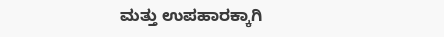ಮತ್ತು ಉಪಹಾರಕ್ಕಾಗಿ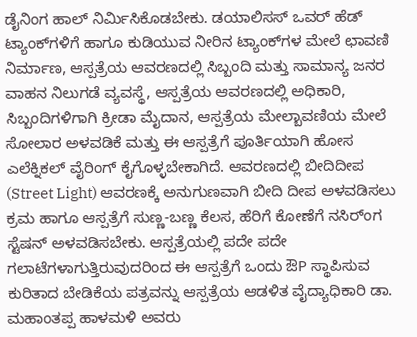ಡೈನಿಂಗ ಹಾಲ್ ನಿರ್ಮಿಸಿಕೊಡಬೇಕು. ಡಯಾಲಿಸಸ್ ಒವರ್ ಹೆಡ್ ಟ್ಯಾಂಕ್‍ಗಳಿಗೆ ಹಾಗೂ ಕುಡಿಯುವ ನೀರಿನ ಟ್ಯಾಂಕ್‍ಗಳ ಮೇಲೆ ಛಾವಣಿ ನಿರ್ಮಾಣ, ಆಸ್ಪತ್ರೆಯ ಆವರಣದಲ್ಲಿ ಸಿಬ್ಬಂದಿ ಮತ್ತು ಸಾಮಾನ್ಯ ಜನರ ವಾಹನ ನಿಲುಗಡೆ ವ್ಯವಸ್ಥೆ, ಆಸ್ಪತ್ರೆಯ ಆವರಣದಲ್ಲಿ ಅಧಿಕಾರಿ, ಸಿಬ್ಬಂದಿಗಳಿಗಾಗಿ ಕ್ರೀಡಾ ಮೈದಾನ, ಆಸ್ಪತ್ರೆಯ ಮೇಲ್ಬಾವಣಿಯ ಮೇಲೆ ಸೋಲಾರ ಅಳವಡಿಕೆ ಮತ್ತು ಈ ಆಸ್ಪತ್ರೆಗೆ ಪೂರ್ತಿಯಾಗಿ ಹೋಸ ಎಲೆಕ್ನಿಕಲ್ ವೈರಿಂಗ್ ಕೈಗೊಳ್ಳಬೇಕಾಗಿದೆ. ಆವರಣದಲ್ಲಿ ಬೀದಿದೀಪ (Street Light) ಆವರಣಕ್ಕೆ ಅನುಗುಣವಾಗಿ ಬೀದಿ ದೀಪ ಅಳವಡಿಸಲು ಕ್ರಮ ಹಾಗೂ ಆಸ್ಪತ್ರೆಗೆ ಸುಣ್ಣ-ಬಣ್ಣ ಕೆಲಸ, ಹೆರಿಗೆ ಕೋಣೆಗೆ ನಸಿರ್ಂಗ ಸ್ಟೆಷನ್ ಅಳವಡಿಸಬೇಕು. ಆಸ್ಪತ್ರೆಯಲ್ಲಿ ಪದೇ ಪದೇ ಗಲಾಟೆಗಳಾಗುತ್ತಿರುವುದರಿಂದ ಈ ಆಸ್ಪತ್ರೆಗೆ ಒಂದು ಔP ಸ್ಥಾಪಿಸುವ ಕುರಿತಾದ ಬೇಡಿಕೆಯ ಪತ್ರವನ್ನು ಆಸ್ಪತ್ರೆಯ ಆಡಳಿತ ವೈದ್ಯಾಧಿಕಾರಿ ಡಾ. ಮಹಾಂತಪ್ಪ ಹಾಳಮಳಿ ಅವರು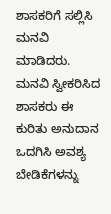ಶಾಸಕರಿಗೆ ಸಲ್ಲಿಸಿ ಮನವಿ ಮಾಡಿದರು.
ಮನವಿ ಸ್ವೀಕರಿಸಿದ ಶಾಸಕರು ಈ ಕುರಿತು ಅನುದಾನ ಒದಗಿಸಿ ಅವಶ್ಯ ಬೇಡಿಕೆಗಳನ್ನು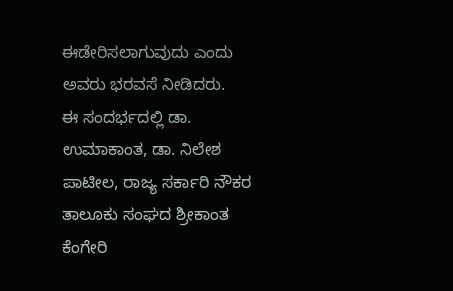ಈಡೇರಿಸಲಾಗುವುದು ಎಂದು ಅವರು ಭರವಸೆ ನೀಡಿದರು.
ಈ ಸಂದರ್ಭದಲ್ಲಿ ಡಾ. ಉಮಾಕಾಂತ, ಡಾ. ನಿಲೇಶ ಪಾಟೀಲ, ರಾಜ್ಯ ಸರ್ಕಾರಿ ನೌಕರ ತಾಲೂಕು ಸಂಘದ ಶ್ರೀಕಾಂತ ಕೆಂಗೇರಿ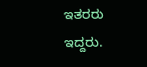ಇತರರು ಇದ್ದರು.